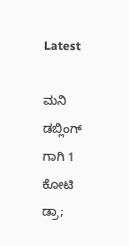Latest

ಮನಿ ಡಬ್ಲಿಂಗ್ ಗಾಗಿ 1 ಕೋಟಿ ಡ್ರಾ;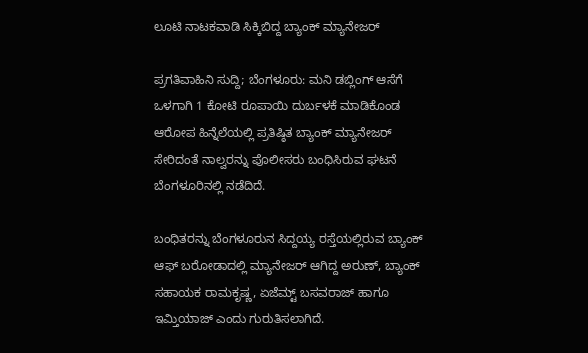ಲೂಟಿ ನಾಟಕವಾಡಿ ಸಿಕ್ಕಿಬಿದ್ದ ಬ್ಯಾಂಕ್ ಮ್ಯಾನೇಜರ್

ಪ್ರಗತಿವಾಹಿನಿ ಸುದ್ದಿ; ಬೆಂಗಳೂರು: ಮನಿ ಡಬ್ಲಿಂಗ್ ಆಸೆಗೆ ಒಳಗಾಗಿ 1 ಕೋಟಿ ರೂಪಾಯಿ ದುರ್ಬಳಕೆ ಮಾಡಿಕೊಂಡ ಆರೋಪ ಹಿನ್ನೆಲೆಯಲ್ಲಿ ಪ್ರತಿಷ್ಠಿತ ಬ್ಯಾಂಕ್ ಮ್ಯಾನೇಜರ್ ಸೇರಿದಂತೆ ನಾಲ್ವರನ್ನು ಪೊಲೀಸರು ಬಂಧಿಸಿರುವ ಘಟನೆ ಬೆಂಗಳೂರಿನಲ್ಲಿ ನಡೆದಿದೆ.

ಬಂಧಿತರನ್ನು ಬೆಂಗಳೂರುನ ಸಿದ್ದಯ್ಯ ರಸ್ತೆಯಲ್ಲಿರುವ ಬ್ಯಾಂಕ್ ಆಫ್ ಬರೋಡಾದಲ್ಲಿ ಮ್ಯಾನೇಜರ್ ಆಗಿದ್ದ ಅರುಣ್, ಬ್ಯಾಂಕ್ ಸಹಾಯಕ ರಾಮಕೃಷ್ಣ, ಏಜೆಮ್ಟ್ ಬಸವರಾಜ್ ಹಾಗೂ ಇಮ್ತಿಯಾಜ್ ಎಂದು ಗುರುತಿಸಲಾಗಿದೆ.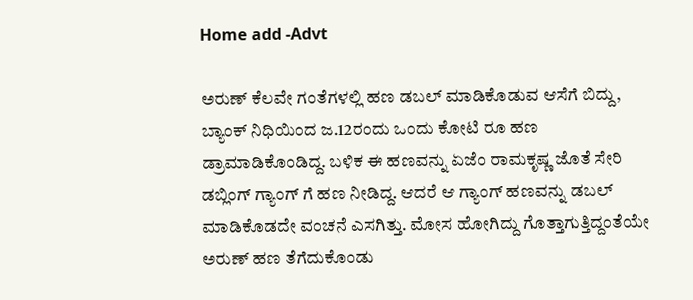Home add -Advt

ಅರುಣ್ ಕೆಲವೇ ಗಂತೆಗಳಲ್ಲಿ ಹಣ ಡಬಲ್ ಮಾಡಿಕೊಡುವ ಆಸೆಗೆ ಬಿದ್ದು, ಬ್ಯಾಂಕ್ ನಿಧಿಯಿಂದ ಜ.12ರಂದು ಒಂದು ಕೋಟಿ ರೂ ಹಣ ಡ್ರಾಮಾಡಿಕೊಂಡಿದ್ದ. ಬಳಿಕ ಈ ಹಣವನ್ನು ಏಜೆಂ ರಾಮಕೃಷ್ಣ ಜೊತೆ ಸೇರಿ ಡಬ್ಲಿಂಗ್ ಗ್ಯಾಂಗ್ ಗೆ ಹಣ ನೀಡಿದ್ದ. ಆದರೆ ಆ ಗ್ಯಾಂಗ್ ಹಣವನ್ನು ಡಬಲ್ ಮಾಡಿಕೊಡದೇ ವಂಚನೆ ಎಸಗಿತ್ತು. ಮೋಸ ಹೋಗಿದ್ದು ಗೊತ್ತಾಗುತ್ತಿದ್ದಂತೆಯೇ ಅರುಣ್ ಹಣ ತೆಗೆದುಕೊಂಡು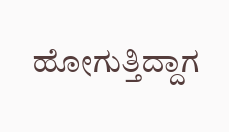ಹೋಗುತ್ತಿದ್ದಾಗ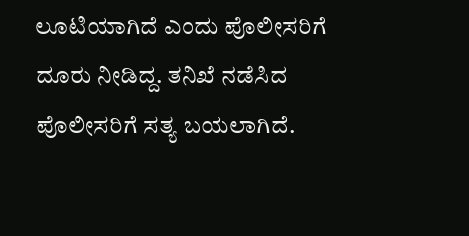ಲೂಟಿಯಾಗಿದೆ ಎಂದು ಪೊಲೀಸರಿಗೆ ದೂರು ನೀಡಿದ್ದ. ತನಿಖೆ ನಡೆಸಿದ ಪೊಲೀಸರಿಗೆ ಸತ್ಯ ಬಯಲಾಗಿದೆ.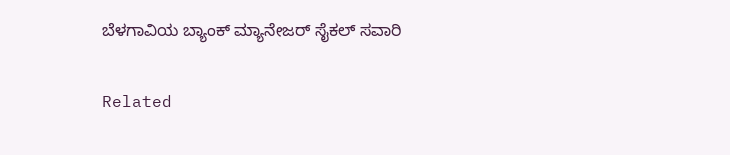ಬೆಳಗಾವಿಯ ಬ್ಯಾಂಕ್ ಮ್ಯಾನೇಜರ್ ಸೈಕಲ್ ಸವಾರಿ

Related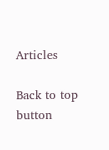Articles

Back to top button